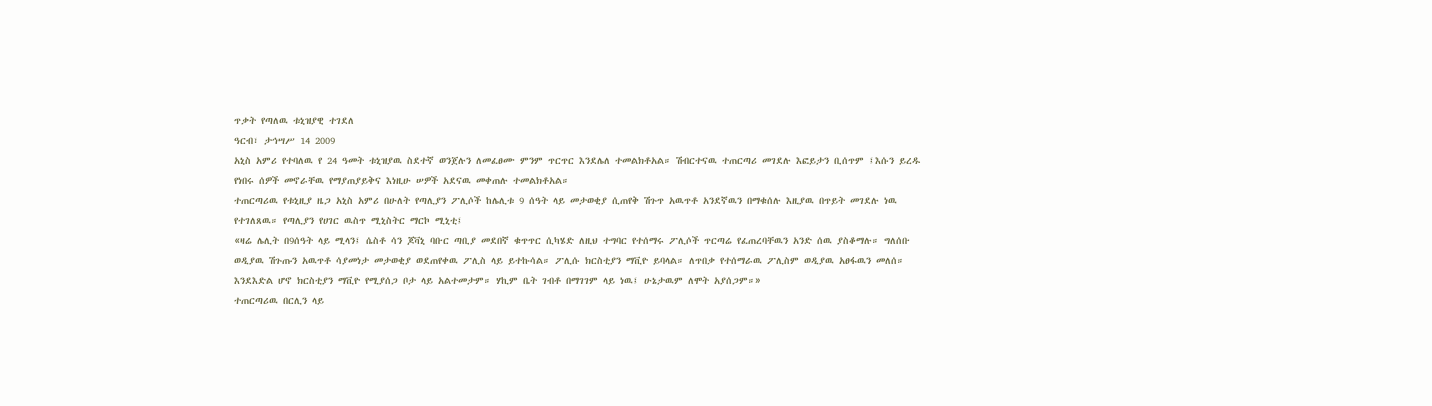ጥቃት የጣለዉ ቱኒዝያዊ ተገደለ
ዓርብ፣ ታኅሣሥ 14 2009
አኒስ አምሪ የተባለዉ የ 24 ዓመት ቱኒዝያዉ ስደተኛ ወንጀሉን ለመፈፀሙ ምንም ጥርጥር እንደሌለ ተመልክቶአል። ሽብርተናዉ ተጠርጣሪ መገደሉ እፎይታን ቢሰጥም ፤እሱን ይረዱ የነበሩ ሰዎች መኖራቸዉ የማያጠያይቅና እነዚሁ ሠዎች አደናዉ መቀጠሉ ተመልክቶአል።
ተጠርጣሪዉ የቱኒዚያ ዜጋ አኒስ አምሪ በሁለት የጣሊያን ፖሊሶች ከሌሊቱ 9 ሰዓት ላይ መታወቂያ ሲጠየቅ ሽጉጥ አዉጥቶ አንደኛዉን በማቁሰሉ እዚያዉ በጥይት መገደሉ ነዉ የተገለጸዉ። የጣሊያን የሀገር ዉስጥ ሚኒስትር ማርኮ ሚኒቲ፤
«ዛሬ ሌሊት በ9ሰዓት ላይ ሚላን፤ ሴስቶ ሳን ጆቫኒ ባቡር ጣቢያ መደበኛ ቁጥጥር ሲካሄድ ለዚህ ተግባር የተሰማሩ ፖሊሶች ጥርጣሬ የፈጠረባቸዉን አንድ ሰዉ ያስቆማሉ። ግለሰቡ ወዲያዉ ሽጉጡን አዉጥቶ ሳያመነታ መታወቂያ ወደጠየቀዉ ፖሊስ ላይ ይተኩሳል። ፖሊሱ ክርስቲያን ማቪዮ ይባላል። ለጥበቃ የተሰማራዉ ፖሊስም ወዲያዉ አፀፋዉን መለሰ። እንደእድል ሆኖ ክርስቲያን ማቪዮ የሚያሰጋ ቦታ ላይ አልተመታም። ሃኪም ቤት ገብቶ በማገገም ላይ ነዉ፤ ሁኔታዉም ለሞት አያሰጋም።»
ተጠርጣሪዉ በርሊን ላይ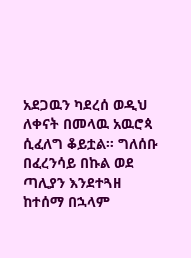አደጋዉን ካደረሰ ወዲህ ለቀናት በመላዉ አዉሮጳ ሲፈለግ ቆይቷል። ግለሰቡ በፈረንሳይ በኩል ወደ ጣሊያን እንደተጓዘ ከተሰማ በኋላም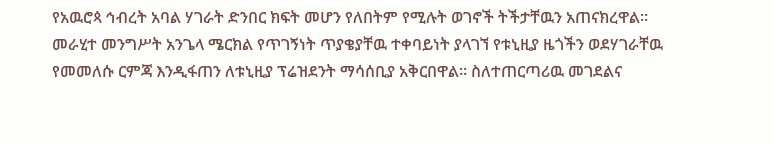የአዉሮጳ ኅብረት አባል ሃገራት ድንበር ክፍት መሆን የለበትም የሚሉት ወገኖች ትችታቸዉን አጠናክረዋል። መራሂተ መንግሥት አንጌላ ሜርክል የጥገኝነት ጥያቄያቸዉ ተቀባይነት ያላገኘ የቱኒዚያ ዜጎችን ወደሃገራቸዉ የመመለሱ ርምጃ እንዲፋጠን ለቱኒዚያ ፕሬዝደንት ማሳሰቢያ አቅርበዋል። ስለተጠርጣሪዉ መገደልና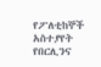የፖለቲከኞች አስተያየት የበርሊንና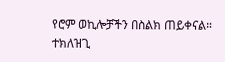የሮም ወኪሎቻችን በስልክ ጠይቀናል።
ተክለዝጊ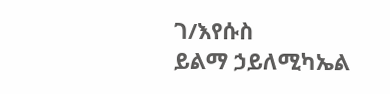ገ/እየሱስ
ይልማ ኃይለሚካኤል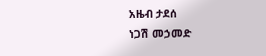አዜብ ታደሰ
ነጋሽ መኃመድ